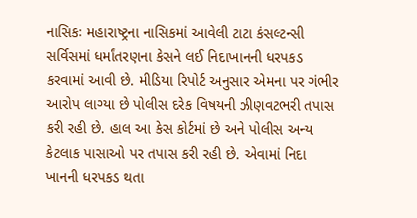નાસિકઃ મહારાષ્ટ્રના નાસિકમાં આવેલી ટાટા કંસલ્ટન્સી સર્વિસમાં ધર્માંતરણના કેસને લઈ નિદાખાનની ધરપકડ કરવામાં આવી છે. મીડિયા રિપોર્ટ અનુસાર એમના પર ગંભીર આરોપ લાગ્યા છે પોલીસ દરેક વિષયની ઝીણવટભરી તપાસ કરી રહી છે. હાલ આ કેસ કોર્ટમાં છે અને પોલીસ અન્ય કેટલાક પાસાઓ પર તપાસ કરી રહી છે. એવામાં નિદા ખાનની ધરપકડ થતા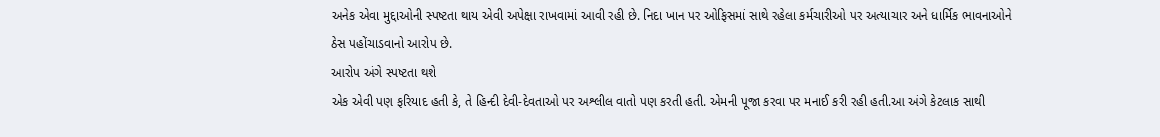અનેક એવા મુદ્દાઓની સ્પષ્ટતા થાય એવી અપેક્ષા રાખવામાં આવી રહી છે. નિદા ખાન પર ઓફિસમાં સાથે રહેલા કર્મચારીઓ પર અત્યાચાર અને ધાર્મિક ભાવનાઓને ઠેસ પહોંચાડવાનો આરોપ છે.
આરોપ અંગે સ્પષ્ટતા થશે
એક એવી પણ ફરિયાદ હતી કે, તે હિન્દી દેવી-દેવતાઓ પર અશ્લીલ વાતો પણ કરતી હતી. એમની પૂજા કરવા પર મનાઈ કરી રહી હતી.આ અંગે કેટલાક સાથી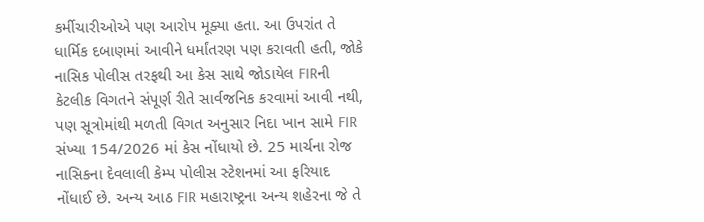કર્મીચારીઓએ પણ આરોપ મૂક્યા હતા. આ ઉપરાંત તે ધાર્મિક દબાણમાં આવીને ધર્માંતરણ પણ કરાવતી હતી, જોકે નાસિક પોલીસ તરફથી આ કેસ સાથે જોડાયેલ FIRની કેટલીક વિગતને સંપૂર્ણ રીતે સાર્વજનિક કરવામાં આવી નથી, પણ સૂત્રોમાંથી મળતી વિગત અનુસાર નિદા ખાન સામે FIR સંખ્યા 154/2026 માં કેસ નોંધાયો છે. 25 માર્ચના રોજ નાસિકના દેવલાલી કેમ્પ પોલીસ સ્ટેશનમાં આ ફરિયાદ નોંધાઈ છે. અન્ય આઠ FIR મહારાષ્ટ્રના અન્ય શહેરના જે તે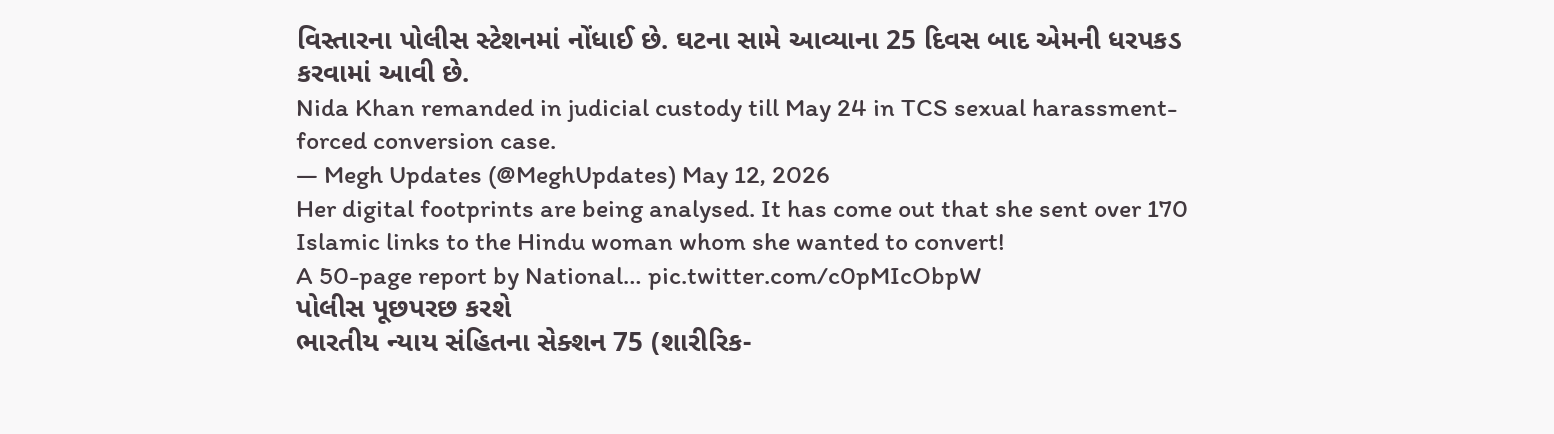વિસ્તારના પોલીસ સ્ટેશનમાં નોંધાઈ છે. ઘટના સામે આવ્યાના 25 દિવસ બાદ એમની ધરપકડ કરવામાં આવી છે.
Nida Khan remanded in judicial custody till May 24 in TCS sexual harassment-forced conversion case.
— Megh Updates (@MeghUpdates) May 12, 2026
Her digital footprints are being analysed. It has come out that she sent over 170 Islamic links to the Hindu woman whom she wanted to convert!
A 50-page report by National… pic.twitter.com/c0pMIcObpW
પોલીસ પૂછપરછ કરશે
ભારતીય ન્યાય સંહિતના સેક્શન 75 (શારીરિક-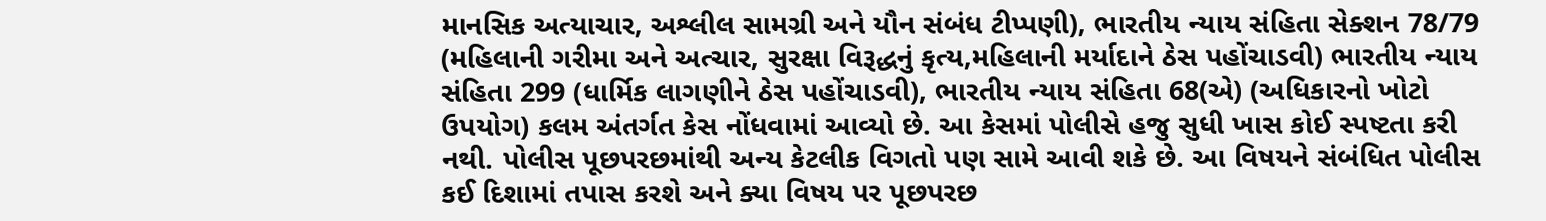માનસિક અત્યાચાર, અશ્લીલ સામગ્રી અને યૌન સંબંધ ટીપ્પણી), ભારતીય ન્યાય સંહિતા સેક્શન 78/79 (મહિલાની ગરીમા અને અત્ચાર, સુરક્ષા વિરૂદ્ધનું કૃત્ય,મહિલાની મર્યાદાને ઠેસ પહોંચાડવી) ભારતીય ન્યાય સંહિતા 299 (ધાર્મિક લાગણીને ઠેસ પહોંચાડવી), ભારતીય ન્યાય સંહિતા 68(એ) (અધિકારનો ખોટો ઉપયોગ) કલમ અંતર્ગત કેસ નોંધવામાં આવ્યો છે. આ કેસમાં પોલીસે હજુ સુધી ખાસ કોઈ સ્પષ્ટતા કરી નથી. પોલીસ પૂછપરછમાંથી અન્ય કેટલીક વિગતો પણ સામે આવી શકે છે. આ વિષયને સંબંધિત પોલીસ કઈ દિશામાં તપાસ કરશે અને ક્યા વિષય પર પૂછપરછ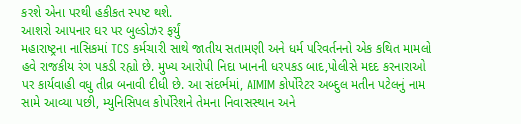કરશે એના પરથી હકીકત સ્પષ્ટ થશે.
આશરો આપનાર ઘર પર બુલ્ડોઝર ફર્યું
મહારાષ્ટ્રના નાસિકમાં TCS કર્મચારી સાથે જાતીય સતામણી અને ધર્મ પરિવર્તનનો એક કથિત મામલો હવે રાજકીય રંગ પકડી રહ્યો છે. મુખ્ય આરોપી નિદા ખાનની ધરપકડ બાદ,પોલીસે મદદ કરનારાઓ પર કાર્યવાહી વધુ તીવ્ર બનાવી દીધી છે. આ સંદર્ભમાં, AIMIM કોર્પોરેટર અબ્દુલ મતીન પટેલનું નામ સામે આવ્યા પછી, મ્યુનિસિપલ કોર્પોરેશને તેમના નિવાસસ્થાન અને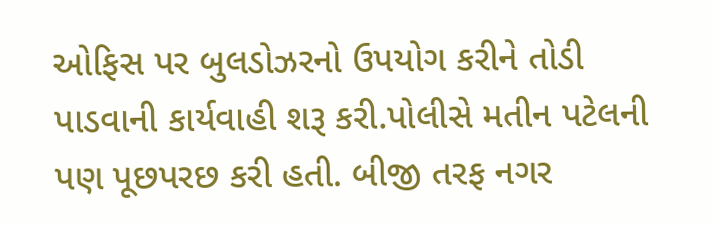ઓફિસ પર બુલડોઝરનો ઉપયોગ કરીને તોડી પાડવાની કાર્યવાહી શરૂ કરી.પોલીસે મતીન પટેલની પણ પૂછપરછ કરી હતી. બીજી તરફ નગર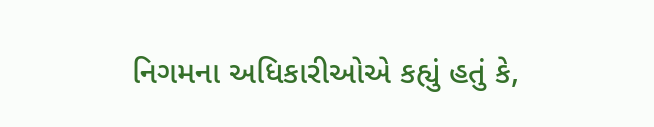નિગમના અધિકારીઓએ કહ્યું હતું કે,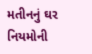મતીનનું ઘર નિયમોની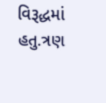વિરૂદ્ધમાં હતુ.ત્રણ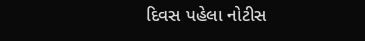દિવસ પહેલા નોટીસ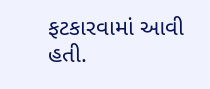ફટકારવામાં આવી હતી.